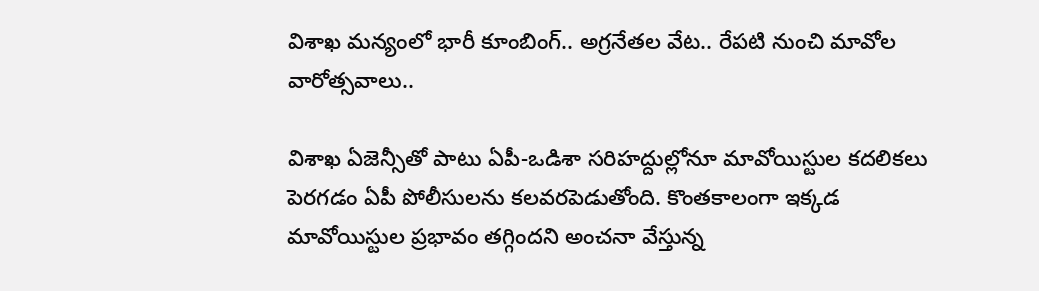విశాఖ మన్యంలో భారీ కూంబింగ్.. అగ్రనేతల వేట.. రేపటి నుంచి మావోల వారోత్సవాలు..

విశాఖ ఏజెన్సీతో పాటు ఏపీ-ఒడిశా సరిహద్దుల్లోనూ మావోయిస్టుల కదలికలు పెరగడం ఏపీ పోలీసులను కలవరపెడుతోంది. కొంతకాలంగా ఇక్కడ మావోయిస్టుల ప్రభావం తగ్గిందని అంచనా వేస్తున్న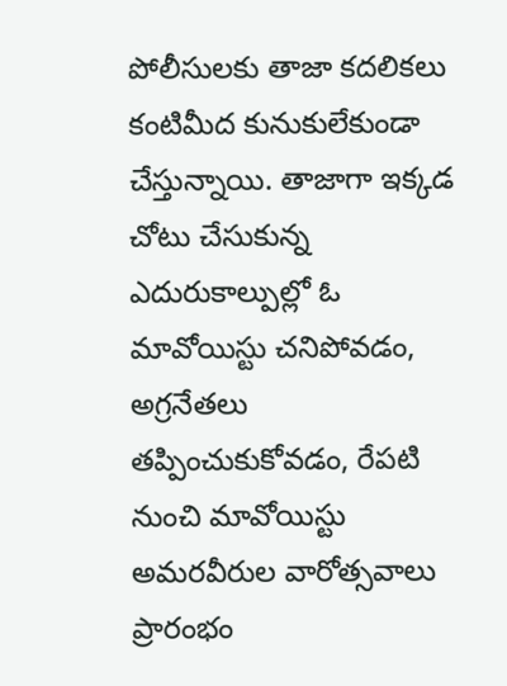పోలీసులకు తాజా కదలికలు కంటిమీద కునుకులేకుండా చేస్తున్నాయి. తాజాగా ఇక్కడ చోటు చేసుకున్న ఎదురుకాల్పుల్లో ఓ మావోయిస్టు చనిపోవడం, అగ్రనేతలు తప్పించుకుకోవడం, రేపటి నుంచి మావోయిస్టు అమరవీరుల వారోత్సవాలు ప్రారంభం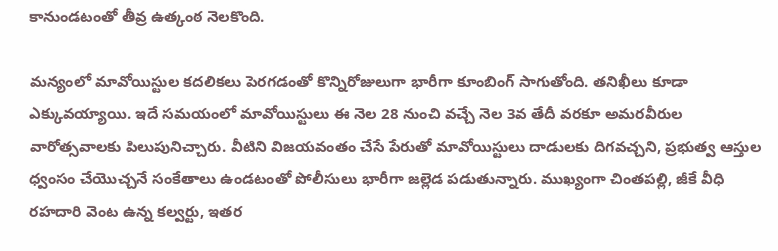కానుండటంతో తీవ్ర ఉత్కంఠ నెలకొంది.

మన్యంలో మావోయిస్టుల కదలికలు పెరగడంతో కొన్నిరోజులుగా భారీగా కూంబింగ్ సాగుతోంది. తనిఖీలు కూడా ఎక్కువయ్యాయి. ఇదే సమయంలో మావోయిస్టులు ఈ నెల 28 నుంచి వచ్చే నెల 3వ తేదీ వరకూ అమరవీరుల వారోత్సవాలకు పిలుపునిచ్చారు. వీటిని విజయవంతం చేసే పేరుతో మావోయిస్టులు దాడులకు దిగవచ్చని, ప్రభుత్వ ఆస్తుల ధ్వంసం చేయొచ్చనే సంకేతాలు ఉండటంతో పోలీసులు భారీగా జల్లెడ పడుతున్నారు. ముఖ్యంగా చింతపల్లి, జీకే వీధి రహదారి వెంట ఉన్న కల్వర్టు, ఇతర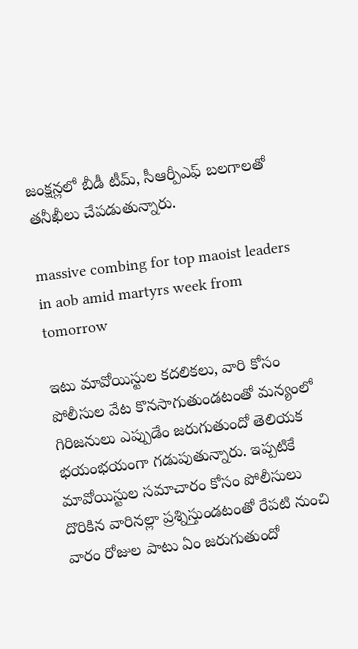జంక్షన్లలో బీడీ టీమ్, సీఆర్పీఎఫ్ బలగాలతో తనీఖీలు చేపడుతున్నారు.

massive combing for top maoist leaders in aob amid martyrs week from tomorrow

ఇటు మావోయిస్టుల కదలికలు, వారి కోసం పోలీసుల వేట కొనసాగుతుండటంతో మన్యంలో గిరిజనులు ఎప్పుడేం జరుగుతుందో తెలియక భయంభయంగా గడుపుతున్నారు. ఇప్పటికే మావోయిస్టుల సమాచారం కోసం పోలీసులు దొరికిన వారినల్లా ప్రశ్నిస్తుండటంతో రేపటి నుంచి వారం రోజుల పాటు ఏం జరుగుతుందో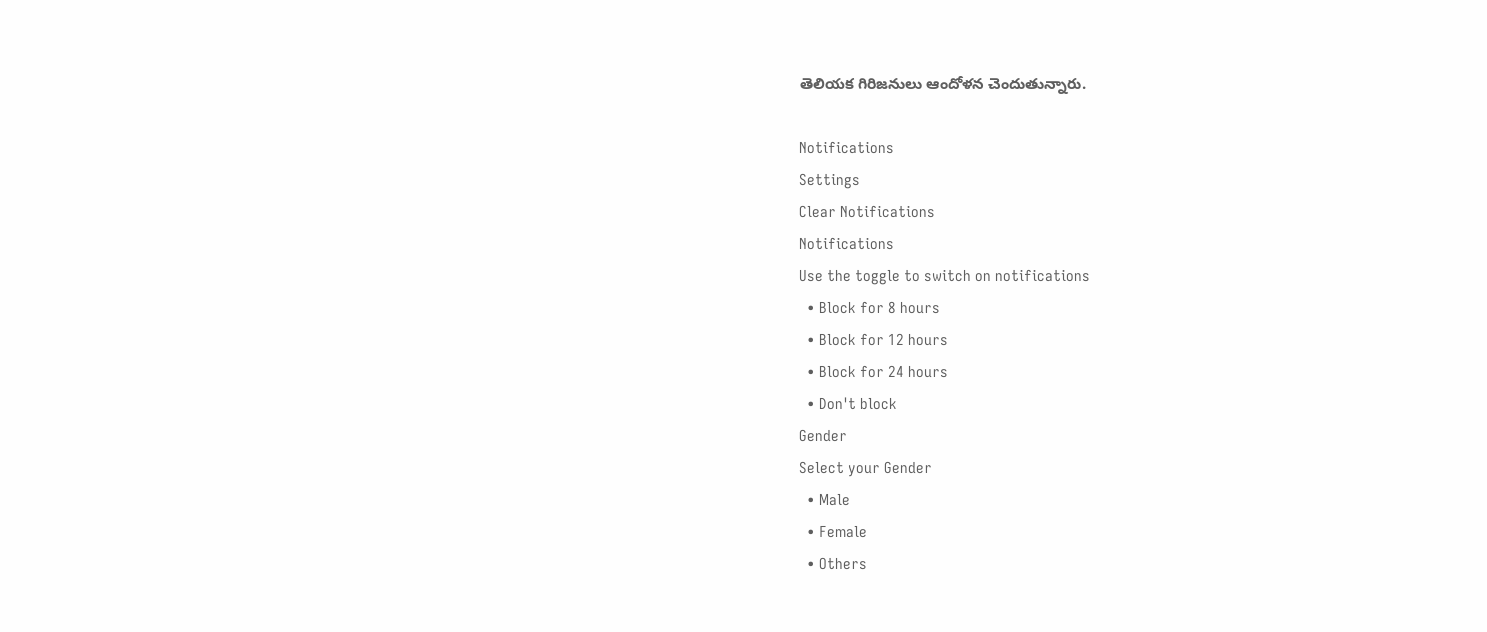తెలియక గిరిజనులు ఆందోళన చెందుతున్నారు.

Notifications
Settings
Clear Notifications
Notifications
Use the toggle to switch on notifications
  • Block for 8 hours
  • Block for 12 hours
  • Block for 24 hours
  • Don't block
Gender
Select your Gender
  • Male
  • Female
  • Others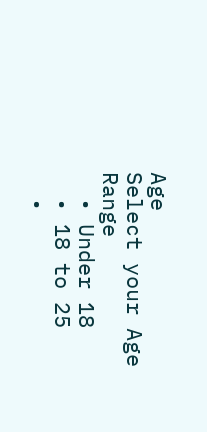Age
Select your Age Range
  • Under 18
  • 18 to 25
  •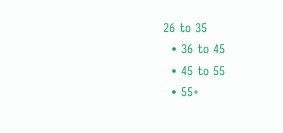26 to 35
  • 36 to 45
  • 45 to 55
  • 55+